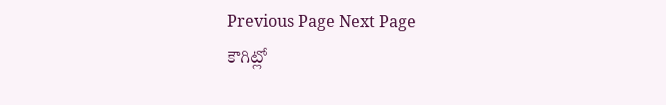Previous Page Next Page
కౌగిట్లో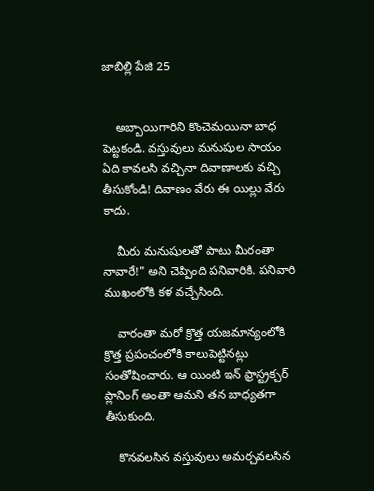జాబిల్లి పేజి 25


    అబ్బాయిగారిని కొంచెమయినా బాధ పెట్టకండి. వస్తువులు మనుషుల సాయం ఏది కావలసి వచ్చినా దివాణాలకు వచ్చి తీసుకోండి! దివాణం వేరు ఈ యిల్లు వేరు కాదు.

    మీరు మనుషులతో పాటు మీరంతా నావారే!" అని చెప్పింది పనివారికి. పనివారి ముఖంలోకి కళ వచ్చేసింది.

    వారంతా మరో క్రొత్త యజమాన్యంలోకి క్రొత్త ప్రపంచంలోకి కాలుపెట్టినట్లు సంతోషించారు. ఆ యింటి ఇన్ ఫ్రాస్ట్రక్చర్ ప్లానింగ్ అంతా ఆమని తన బాధ్యతగా తీసుకుంది.

    కొనవలసిన వస్తువులు అమర్చవలసిన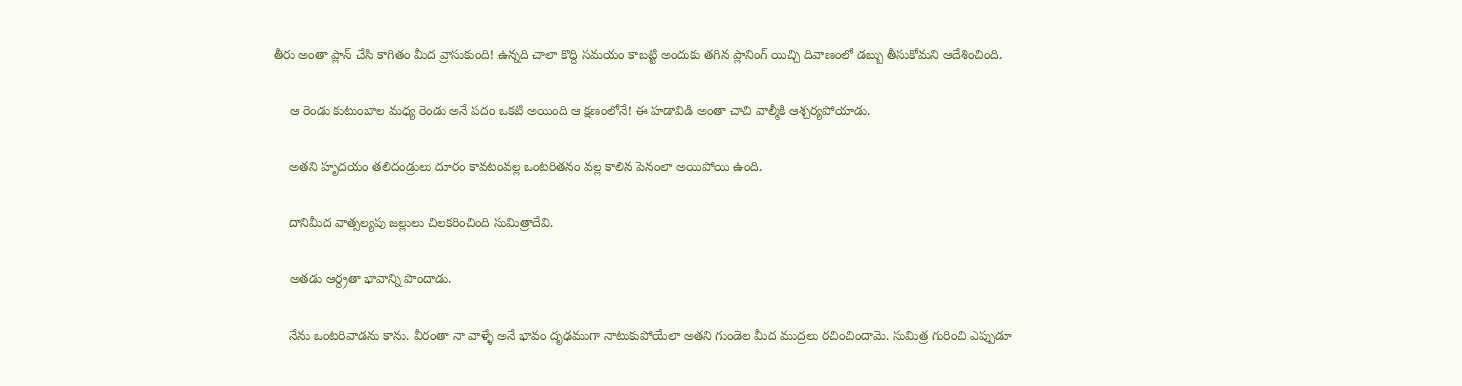తీరు అంతా ప్లాన్ చేసి కాగితం మీద వ్రాసుకుంది! ఉన్నది చాలా కొద్ది సమయం కాబట్టి అందుకు తగిన ప్లానింగ్ యిచ్చి దివాణంలో డబ్బు తీసుకోమని ఆదేశించింది.

    ఆ రెండు కుటుంబాల మధ్య రెండు అనే పదం ఒకటి అయింది ఆ క్షణంలోనే! ఈ హడావిడి అంతా చాచి వాల్మీకి ఆశ్చర్యపోయాడు.

    అతని హృదయం తలిదండ్రులు దూరం కావటంవల్ల ఒంటరితనం వల్ల కాలిన పెనంలా అయిపోయి ఉంది.

    దానిమీద వాత్సల్యపు జల్లులు చిలకరించింది సుమిత్రాదేవి.

    అతడు ఆర్ద్రతా భావాన్ని పొందాడు.

    నేను ఒంటరివాడను కాను. వీరంతా నా వాళ్ళే అనే భావం దృఢముగా నాటుకుపోయేలా అతని గుండెల మీద ముద్రలు రచించిందామె. సుమిత్ర గురించి ఎప్పుడూ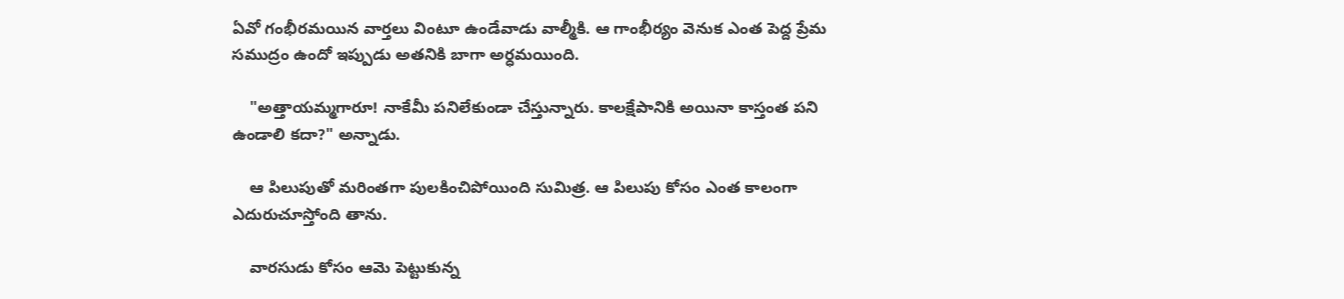ఏవో గంభీరమయిన వార్తలు వింటూ ఉండేవాడు వాల్మీకి. ఆ గాంభీర్యం వెనుక ఎంత పెద్ద ప్రేమ సముద్రం ఉందో ఇప్పుడు అతనికి బాగా అర్ధమయింది.

    "అత్తాయమ్మగారూ! నాకేమీ పనిలేకుండా చేస్తున్నారు. కాలక్షేపానికి అయినా కాస్తంత పని ఉండాలి కదా?" అన్నాడు.

    ఆ పిలుపుతో మరింతగా పులకించిపోయింది సుమిత్ర. ఆ పిలుపు కోసం ఎంత కాలంగా ఎదురుచూస్తోంది తాను.

    వారసుడు కోసం ఆమె పెట్టుకున్న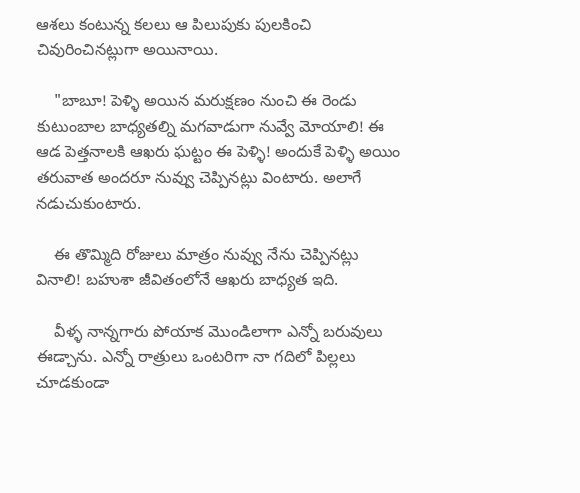ఆశలు కంటున్న కలలు ఆ పిలుపుకు పులకించి చివురించినట్లుగా అయినాయి.

    "బాబూ! పెళ్ళి అయిన మరుక్షణం నుంచి ఈ రెండు కుటుంబాల బాధ్యతల్ని మగవాడుగా నువ్వే మోయాలి! ఈ ఆడ పెత్తనాలకి ఆఖరు ఘట్టం ఈ పెళ్ళి! అందుకే పెళ్ళి అయిం తరువాత అందరూ నువ్వు చెప్పినట్లు వింటారు. అలాగే నడుచుకుంటారు.

    ఈ తొమ్మిది రోజులు మాత్రం నువ్వు నేను చెప్పినట్లు వినాలి! బహుశా జీవితంలోనే ఆఖరు బాధ్యత ఇది.

    వీళ్ళ నాన్నగారు పోయాక మొండిలాగా ఎన్నో బరువులు ఈడ్చాను. ఎన్నో రాత్రులు ఒంటరిగా నా గదిలో పిల్లలు చూడకుండా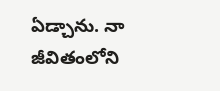ఏడ్చాను. నా జీవితంలోని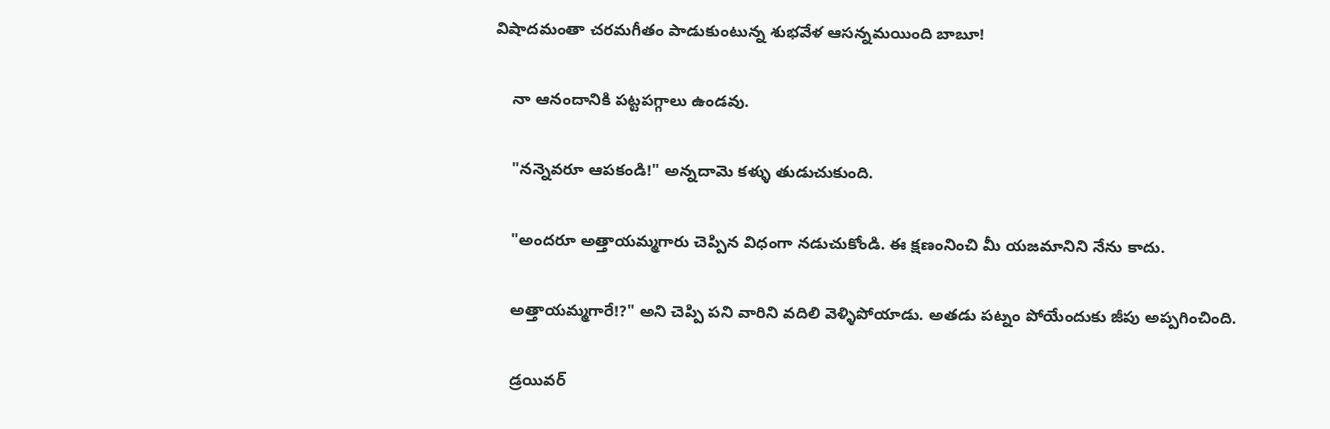విషాదమంతా చరమగీతం పాడుకుంటున్న శుభవేళ ఆసన్నమయింది బాబూ!

    నా ఆనందానికి పట్టపగ్గాలు ఉండవు.

    "నన్నెవరూ ఆపకండి!" అన్నదామె కళ్ళు తుడుచుకుంది.

    "అందరూ అత్తాయమ్మగారు చెప్పిన విధంగా నడుచుకోండి. ఈ క్షణంనించి మీ యజమానిని నేను కాదు.

    అత్తాయమ్మగారే!?" అని చెప్పి పని వారిని వదిలి వెళ్ళిపోయాడు. అతడు పట్నం పోయేందుకు జీపు అప్పగించింది.

    డ్రయివర్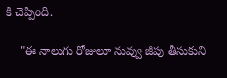కి చెప్పింది.

    "ఈ నాలుగు రోజులూ నువ్వు జీపు తీసుకుని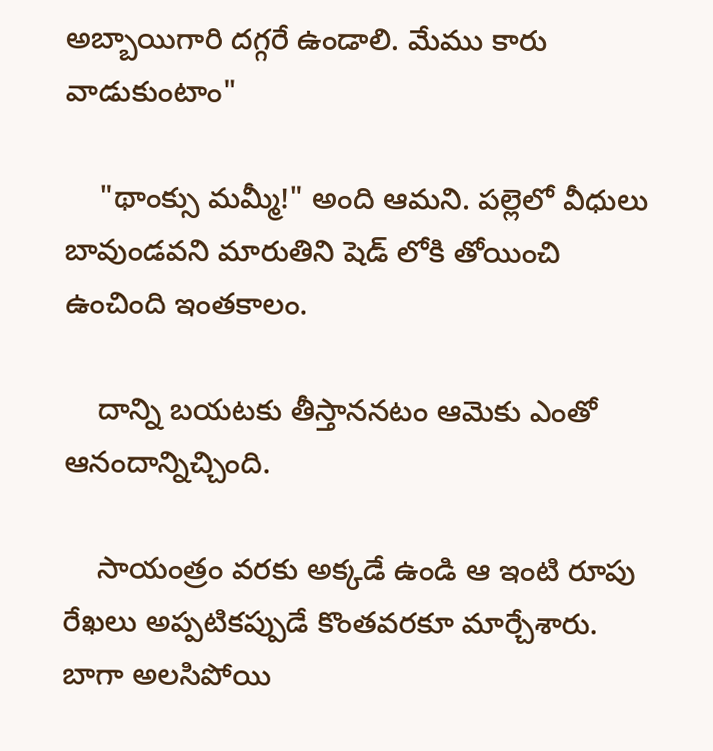అబ్బాయిగారి దగ్గరే ఉండాలి. మేము కారు వాడుకుంటాం"

    "థాంక్సు మమ్మీ!" అంది ఆమని. పల్లెలో వీధులు బావుండవని మారుతిని షెడ్ లోకి తోయించి ఉంచింది ఇంతకాలం.

    దాన్ని బయటకు తీస్తాననటం ఆమెకు ఎంతో ఆనందాన్నిచ్చింది.

    సాయంత్రం వరకు అక్కడే ఉండి ఆ ఇంటి రూపు రేఖలు అప్పటికప్పుడే కొంతవరకూ మార్చేశారు. బాగా అలసిపోయి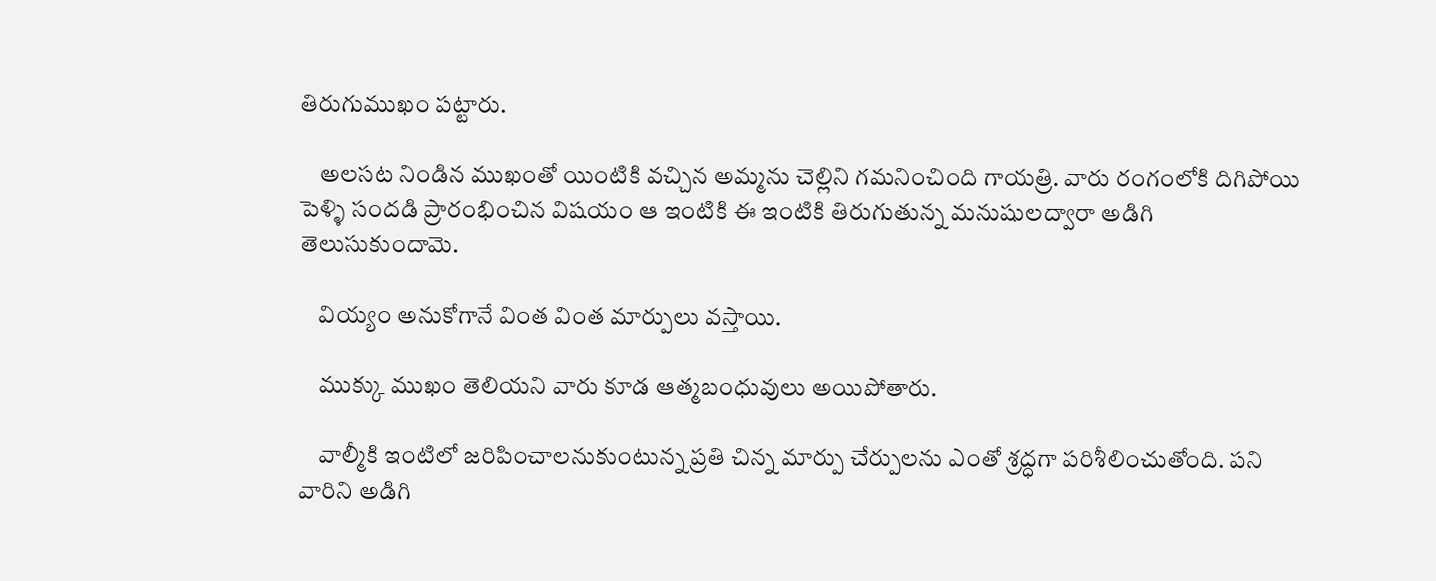తిరుగుముఖం పట్టారు.

    అలసట నిండిన ముఖంతో యింటికి వచ్చిన అమ్మను చెల్లిని గమనించింది గాయత్రి. వారు రంగంలోకి దిగిపోయి పెళ్ళి సందడి ప్రారంభించిన విషయం ఆ ఇంటికి ఈ ఇంటికి తిరుగుతున్న మనుషులద్వారా అడిగి తెలుసుకుందామె.

    వియ్యం అనుకోగానే వింత వింత మార్పులు వస్తాయి.

    ముక్కు ముఖం తెలియని వారు కూడ ఆత్మబంధువులు అయిపోతారు.

    వాల్మీకి ఇంటిలో జరిపించాలనుకుంటున్న ప్రతి చిన్న మార్పు చేర్పులను ఎంతో శ్రద్ధగా పరిశీలించుతోంది. పని వారిని అడిగి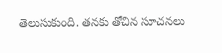తెలుసుకుంది. తనకు తోచిన సూచనలు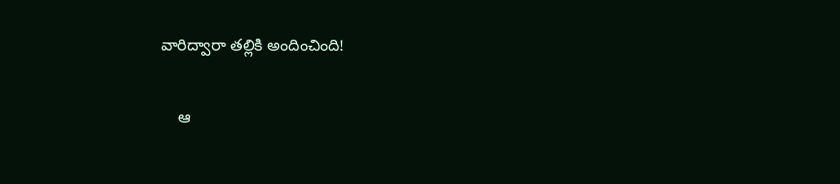వారిద్వారా తల్లికి అందించింది!

    ఆ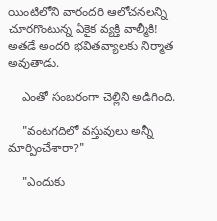యింటిలోని వారందరి ఆలోచనలన్ని చూరగొంటున్న ఏకైక వ్యక్తి వాల్మీకి! అతడే అందరి భవితవ్యాలకు నిర్మాత అవుతాడు.

    ఎంతో సంబరంగా చెల్లిని అడిగింది.

    "వంటగదిలో వస్తువులు అన్నీ మార్పించేశారా?"

    "ఎందుకు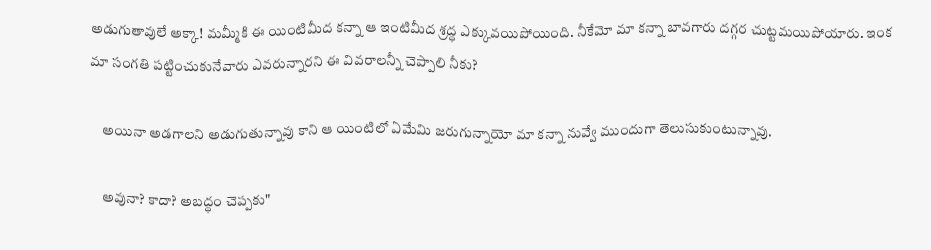అడుగుతావులే అక్కా! మమ్మీకి ఈ యింటిమీద కన్నా ఆ ఇంటిమీద శ్రద్ధ ఎక్కువయిపోయింది. నీకేమో మా కన్నా బావగారు దగ్గర చుట్టమయిపోయారు. ఇంక మా సంగతి పట్టించుకునేవారు ఎవరున్నారని ఈ వివరాలన్నీ చెప్పాలి నీకు?

    అయినా అడగాలని అడుగుతున్నావు కాని ఆ యింటిలో ఏమేమి జరుగున్నాయో మా కన్నా నువ్వే ముందుగా తెలుసుకుంటున్నావు.

    అవునా? కాదా? అబద్ధం చెప్పకు"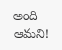అంది ఆమని!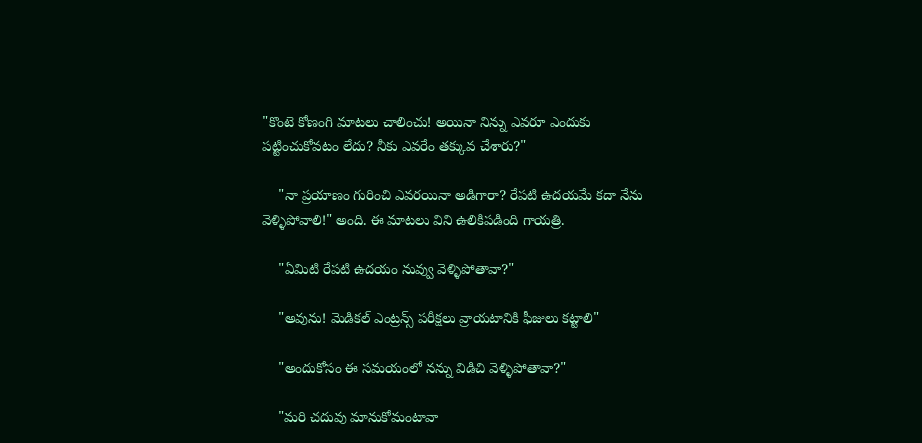"కొంటె కోణంగి మాటలు చాలించు! అయినా నిన్ను ఎవరూ ఎందుకు పట్టించుకోవటం లేదు? నీకు ఎవరేం తక్కువ చేశారు?"

    "నా ప్రయాణం గురించి ఎవరయినా అడిగారా? రేపటి ఉదయమే కదా నేను వెళ్ళిపోవాలి!" అంది. ఈ మాటలు విని ఉలికిపడింది గాయత్రి.

    "ఏమిటి రేపటి ఉదయం నువ్వు వెళ్ళిపోతావా?"

    "అవును! మెడికల్ ఎంట్రన్స్ పరీక్షలు వ్రాయటానికి ఫీజులు కట్టాలి"

    "అందుకోసం ఈ సమయంలో నన్ను విడిచి వెళ్ళిపోతావా?"

    "మరి చదువు మానుకోమంటావా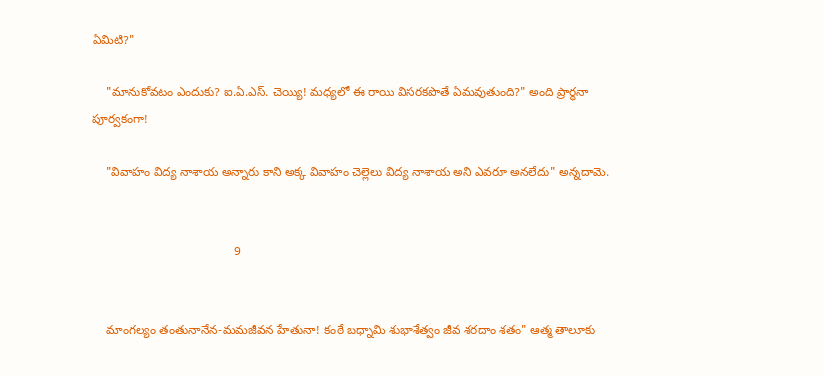ఏమిటి?"

    "మానుకోవటం ఎందుకు? ఐ.ఏ.ఎస్. చెయ్యి! మధ్యలో ఈ రాయి విసరకపొతే ఏమవుతుంది?" అంది ప్రార్ధనా పూర్వకంగా!

    "వివాహం విద్య నాశాయ అన్నారు కాని అక్క వివాహం చెల్లెలు విద్య నాశాయ అని ఎవరూ అనలేదు" అన్నదామె.


                                          9


    మాంగల్యం తంతునానేన-మమజీవన హేతునా! కంఠే బధ్నామి శుభాశేత్వం జీవ శరదాం శతం" ఆత్మ తాలూకు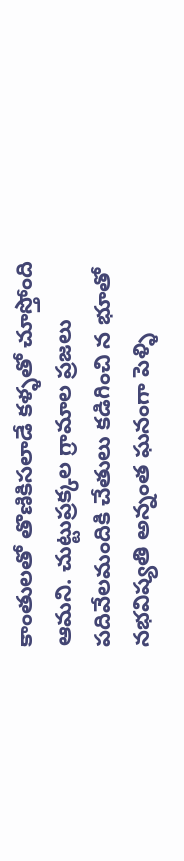కాంతులతో తొణికిసలాడే కళ్ళతో చూస్తోంది ఆమని. చుట్టుప్రక్కల గ్రామాల ప్రజలు పదివేలమందికి చేతులు కడిగించి న భూతో నభవిష్యతి అన్నంత ఘనంగా పెళ్ళి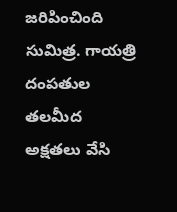జరిపించింది సుమిత్ర. గాయత్రి దంపతుల తలమీద అక్షతలు వేసి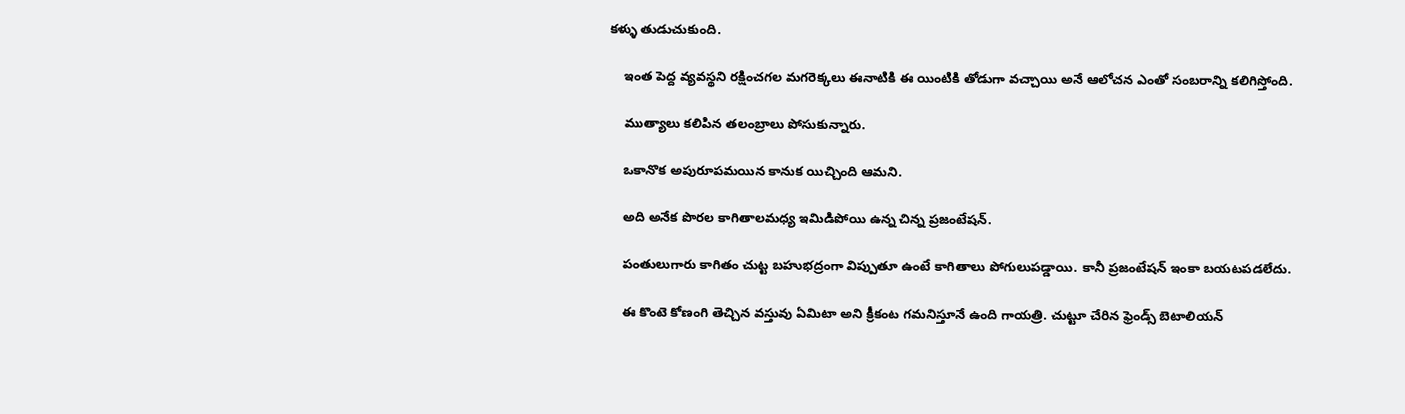కళ్ళు తుడుచుకుంది.

    ఇంత పెద్ద వ్యవస్థని రక్షించగల మగరెక్కలు ఈనాటికి ఈ యింటికి తోడుగా వచ్చాయి అనే ఆలోచన ఎంతో సంబరాన్ని కలిగిస్తోంది.

    ముత్యాలు కలిపిన తలంబ్రాలు పోసుకున్నారు.

    ఒకానొక అపురూపమయిన కానుక యిచ్చింది ఆమని.

    అది అనేక పొరల కాగితాలమధ్య ఇమిడిపోయి ఉన్న చిన్న ప్రజంటేషన్.

    పంతులుగారు కాగితం చుట్ట బహుభద్రంగా విప్పుతూ ఉంటే కాగితాలు పోగులుపడ్డాయి. కానీ ప్రజంటేషన్ ఇంకా బయటపడలేదు.

    ఈ కొంటె కోణంగి తెచ్చిన వస్తువు ఏమిటా అని క్రీకంట గమనిస్తూనే ఉంది గాయత్రి. చుట్టూ చేరిన ఫ్రెండ్స్ బెటాలియన్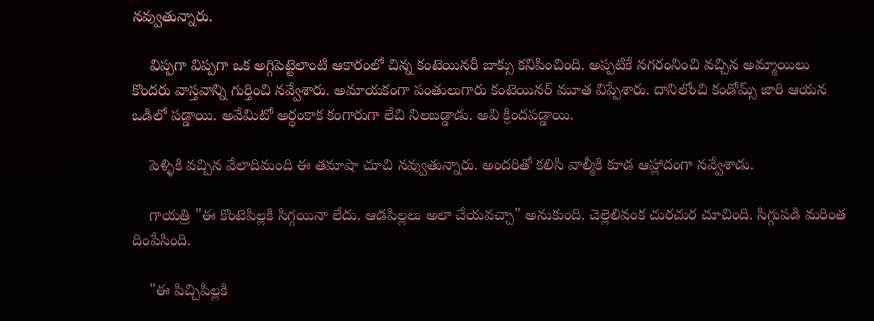నవ్వుతున్నారు.

    విప్పగా విప్పగా ఒక అగ్గిపెట్టెలాంటి ఆకారంలో చిన్న కంటెయినరీ బాక్సు కనిపించింది. అప్పటికే నగరంనించి వచ్చిన అమ్మాయిలు కొందరు వాస్తవాన్ని గుర్తించి నవ్వేశారు. అమాయకంగా పంతులుగారు కంటెయినర్ మూత విప్పేశారు. దానిలోంచి కండోమ్స్ జారి ఆయన ఒడిలో పడ్డాయి. అవేమిటో అర్ధంకాక కంగారుగా లేచి నిలబడ్డాడు. అవి క్రిందపడ్డాయి.

    పెళ్ళికి వచ్చిన వేలాదిమంది ఈ తమాషా చూచి నవ్వుతున్నారు. అందరితో కలిసి వాల్మీకి కూడ ఆహ్లాదంగా నవ్వేశాడు.

    గాయత్రి "ఈ కొంటెపిల్లకి సిగ్గయినా లేదు. ఆడపిల్లలు అలా చేయవచ్చా" అనుకుంది. చెల్లెలివంక చురచుర చూచింది. సిగ్గుపడి మరింత దింపేసింది.

    "ఈ పిచ్చిపిల్లకి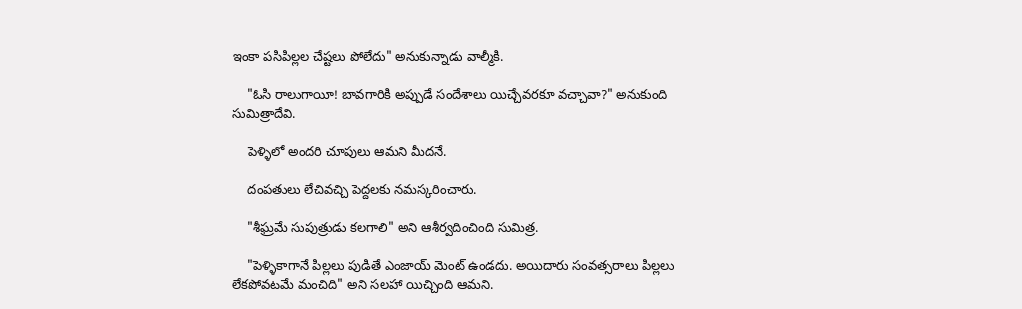ఇంకా పసిపిల్లల చేష్టలు పోలేదు" అనుకున్నాడు వాల్మీకి.

    "ఓసి రాలుగాయీ! బావగారికి అప్పుడే సందేశాలు యిచ్చేవరకూ వచ్చావా?" అనుకుంది సుమిత్రాదేవి.

    పెళ్ళిలో అందరి చూపులు ఆమని మీదనే.

    దంపతులు లేచివచ్చి పెద్దలకు నమస్కరించారు.

    "శీఘ్రమే సుపుత్రుడు కలగాలి" అని ఆశీర్వదించింది సుమిత్ర.

    "పెళ్ళికాగానే పిల్లలు పుడితే ఎంజాయ్ మెంట్ ఉండదు. అయిదారు సంవత్సరాలు పిల్లలు లేకపోవటమే మంచిది" అని సలహా యిచ్చింది ఆమని.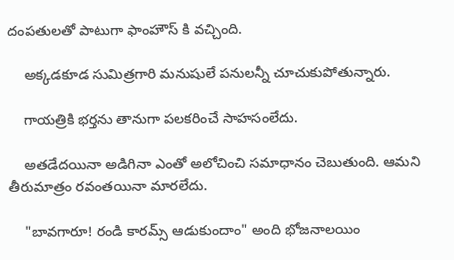దంపతులతో పాటుగా ఫాంహౌస్ కి వచ్చింది.

    అక్కడకూడ సుమిత్రగారి మనుషులే పనులన్నీ చూచుకుపోతున్నారు.

    గాయత్రికి భర్తను తానుగా పలకరించే సాహసంలేదు.

    అతడేదయినా అడిగినా ఎంతో అలోచించి సమాధానం చెబుతుంది. ఆమని తీరుమాత్రం రవంతయినా మారలేదు.

    "బావగారూ! రండి కారమ్స్ ఆడుకుందాం" అంది భోజనాలయిం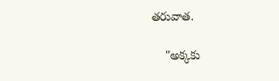తరువాత.

    "అక్కకు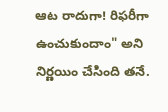ఆట రాదుగా! రిఫరీగా ఉంచుకుందాం" అని నిర్ణయిం చేసింది తనే.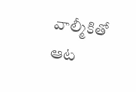వాల్మీకితో ఆట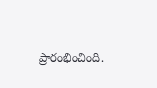ప్రారంభించింది.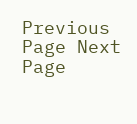Previous Page Next Page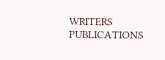WRITERS
PUBLICATIONS